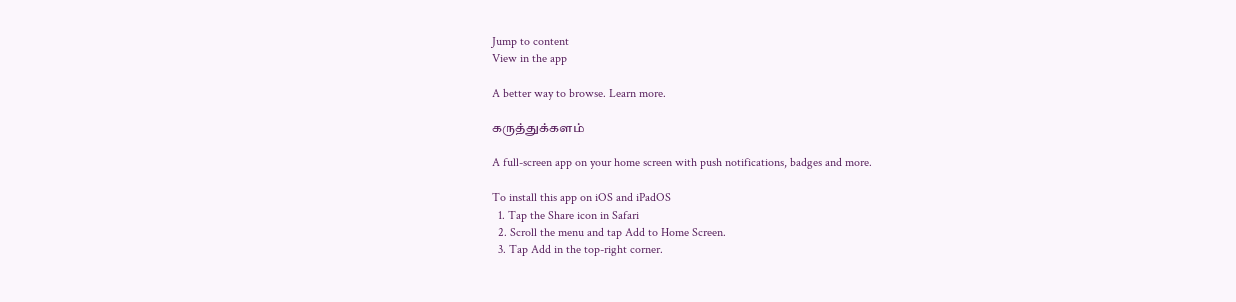Jump to content
View in the app

A better way to browse. Learn more.

கருத்துக்களம்

A full-screen app on your home screen with push notifications, badges and more.

To install this app on iOS and iPadOS
  1. Tap the Share icon in Safari
  2. Scroll the menu and tap Add to Home Screen.
  3. Tap Add in the top-right corner.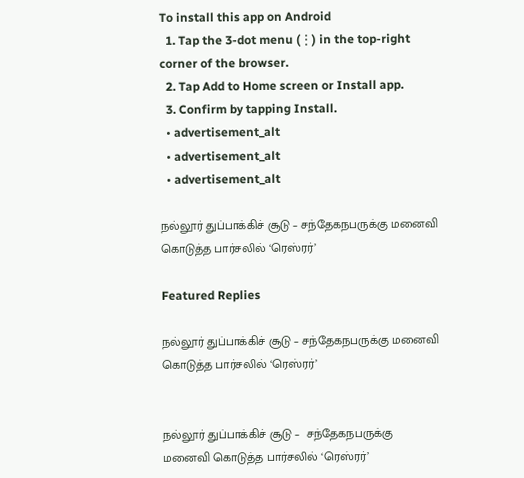To install this app on Android
  1. Tap the 3-dot menu (⋮) in the top-right corner of the browser.
  2. Tap Add to Home screen or Install app.
  3. Confirm by tapping Install.
  • advertisement_alt
  • advertisement_alt
  • advertisement_alt

நல்லூர் துப்பாக்கிச் சூடு – சந்தேகநபருக்கு மனைவி கொடுத்த பார்சலில் ‘ரெஸ்ரர்’

Featured Replies

நல்லூர் துப்பாக்கிச் சூடு – சந்தேகநபருக்கு மனைவி கொடுத்த பார்சலில் ‘ரெஸ்ரர்’


நல்லூர் துப்பாக்கிச் சூடு –  சந்தேகநபருக்கு மனைவி கொடுத்த பார்சலில் ‘ரெஸ்ரர்’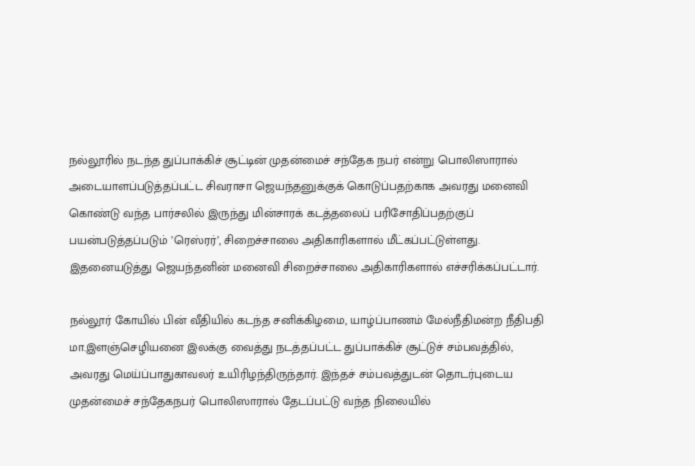நல்லூரில் நடந்த துப்பாக்கிச் சூட்டின் முதன்மைச் சந்தேக நபர் என்று பொலிஸாரால் அடையாளப்படுத்தப்பட்ட சிவராசா ஜெயந்தனுக்குக் கொடுப்பதற்காக அவரது மனைவி கொண்டு வந்த பார்சலில் இருந்து மின்சாரக் கடத்தலைப் பரிசோதிப்பதற்குப் பயன்படுத்தப்படும் ’ரெஸ்ரர்’, சிறைச்சாலை அதிகாரிகளால் மீட்கப்பட்டுள்ளது. இதனையடுத்து ஜெயந்தனின் மனைவி சிறைச்சாலை அதிகாரிகளால் எச்சரிக்கப்பட்டார்.

நல்லூர் கோயில் பின் வீதியில் கடந்த சனிக்கிழமை, யாழ்ப்பாணம் மேல்நீதிமன்ற நீதிபதி மா.இளஞ்செழியனை இலக்கு வைத்து நடத்தப்பட்ட துப்பாக்கிச் சூட்டுச் சம்பவத்தில், அவரது மெய்ப்பாதுகாவலர் உயிரிழந்திருந்தார். இந்தச் சம்பவத்துடன் தொடர்புடைய முதன்மைச் சந்தேகநபர் பொலிஸாரால் தேடப்பட்டு வந்த நிலையில்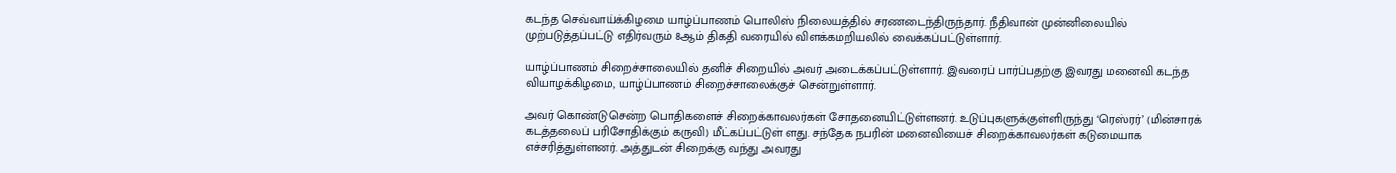கடந்த செவ்வாய்க்கிழமை யாழ்ப்பாணம் பொலிஸ் நிலையத்தில் சரணடைந்திருந்தார். நீதிவான் முன்னிலையில் முற்படுத்தப்பட்டு எதிர்வரும் 8ஆம் திகதி வரையில் விளக்கமறியலில் வைக்கப்பட்டுள்ளார்.

யாழ்ப்பாணம் சிறைச்சாலையில் தனிச் சிறையில் அவர் அடைக்கப்பட்டுள்ளார். இவரைப் பார்ப்பதற்கு இவரது மனைவி கடந்த வியாழக்கிழமை, யாழ்ப்பாணம் சிறைச்சாலைக்குச் சென்றுள்ளார்.

அவர் கொண்டுசென்ற பொதிகளைச் சிறைக்காவலர்கள் சோதனையிட்டுள்ளனர். உடுப்புகளுக்குள்ளிருந்து ‘ரெஸ்ரர்’ (மின்சாரக் கடத்தலைப் பரிசோதிக்கும் கருவி) மீட்கப்பட்டுள் ளது. சந்தேக நபரின் மனைவியைச் சிறைக்காவலர்கள் கடுமையாக எச்சரித்துள்ளனர். அத்துடன் சிறைக்கு வந்து அவரது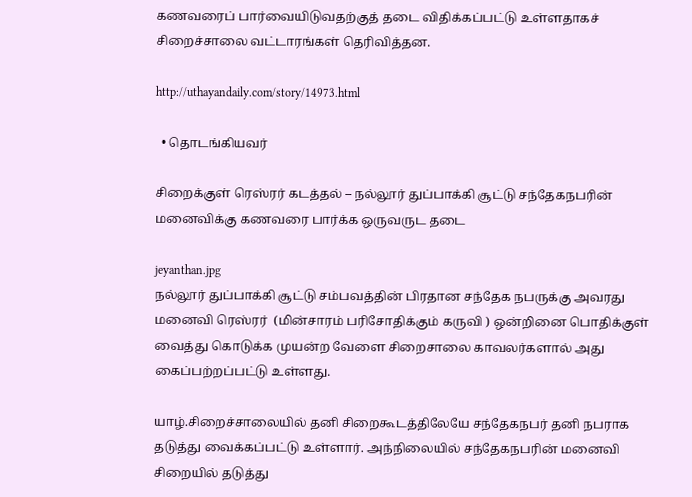கணவரைப் பார்வையிடுவதற்குத் தடை விதிக்கப்பட்டு உள்ளதாகச் சிறைச்சாலை வட்டாரங்கள் தெரிவித்தன.

http://uthayandaily.com/story/14973.html

  • தொடங்கியவர்

சிறைக்குள் ரெஸ்ரர் கடத்தல் – நல்லூர் துப்பாக்கி சூட்டு சந்தேகநபரின் மனைவிக்கு கணவரை பார்க்க ஒருவருட தடை

jeyanthan.jpg
நல்லூர் துப்பாக்கி சூட்டு சம்பவத்தின் பிரதான சந்தேக நபருக்கு அவரது மனைவி ரெஸ்ரர்  (மின்சாரம் பரிசோதிக்கும் கருவி ) ஒன்றினை பொதிக்குள் வைத்து கொடுக்க முயன்ற வேளை சிறைசாலை காவலர்களால் அது கைப்பற்றப்பட்டு உள்ளது.

யாழ்.சிறைச்சாலையில் தனி சிறைகூடத்திலேயே சந்தேகநபர் தனி நபராக தடுத்து வைக்கப்பட்டு உள்ளார். அந்நிலையில் சந்தேகநபரின் மனைவி சிறையில் தடுத்து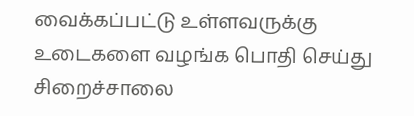வைக்கப்பட்டு உள்ளவருக்கு உடைகளை வழங்க பொதி செய்து சிறைச்சாலை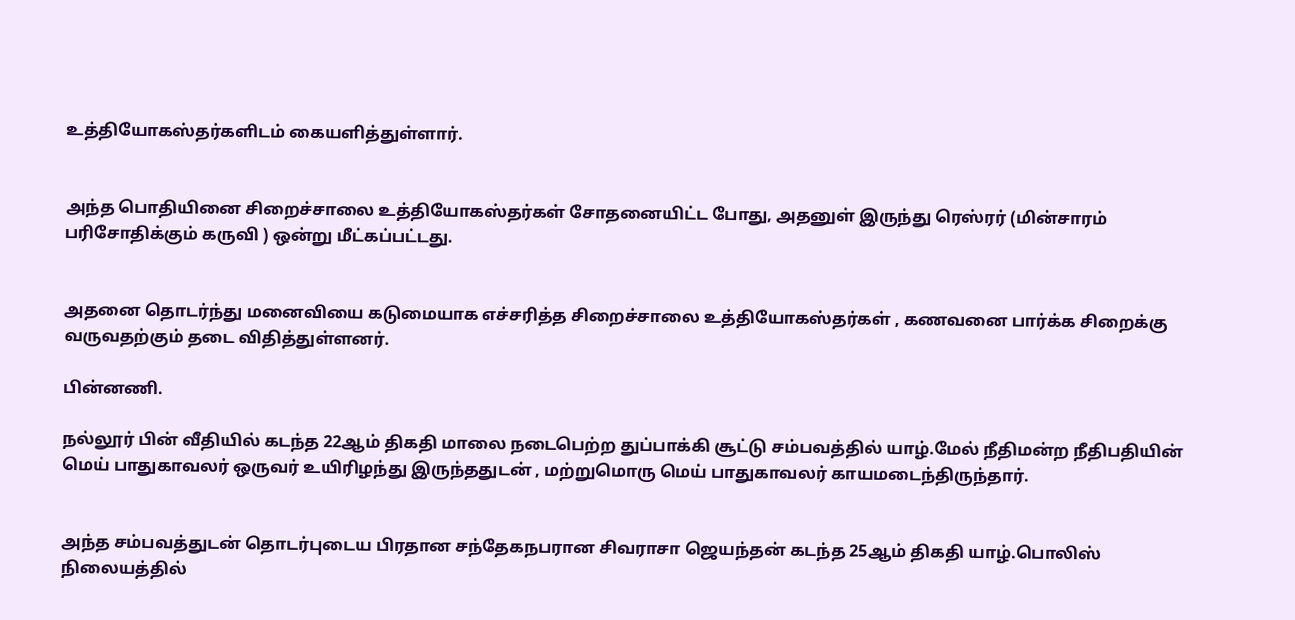உத்தியோகஸ்தர்களிடம் கையளித்துள்ளார்.


அந்த பொதியினை சிறைச்சாலை உத்தியோகஸ்தர்கள் சோதனையிட்ட போது, அதனுள் இருந்து ரெஸ்ரர் (மின்சாரம் பரிசோதிக்கும் கருவி ) ஒன்று மீட்கப்பட்டது.


அதனை தொடர்ந்து மனைவியை கடுமையாக எச்சரித்த சிறைச்சாலை உத்தியோகஸ்தர்கள் , கணவனை பார்க்க சிறைக்கு வருவதற்கும் தடை விதித்துள்ளனர்.

பின்னணி.

நல்லூர் பின் வீதியில் கடந்த 22ஆம் திகதி மாலை நடைபெற்ற துப்பாக்கி சூட்டு சம்பவத்தில் யாழ்.மேல் நீதிமன்ற நீதிபதியின் மெய் பாதுகாவலர் ஒருவர் உயிரிழந்து இருந்ததுடன் , மற்றுமொரு மெய் பாதுகாவலர் காயமடைந்திருந்தார்.


அந்த சம்பவத்துடன் தொடர்புடைய பிரதான சந்தேகநபரான சிவராசா ஜெயந்தன் கடந்த 25ஆம் திகதி யாழ்.பொலிஸ் நிலையத்தில்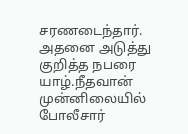சரணடைந்தார். அதனை அடுத்து குறித்த நபரை யாழ்.நீதவான் முன்னிலையில் போலீசார்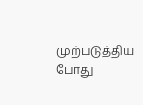முற்படுத்திய போது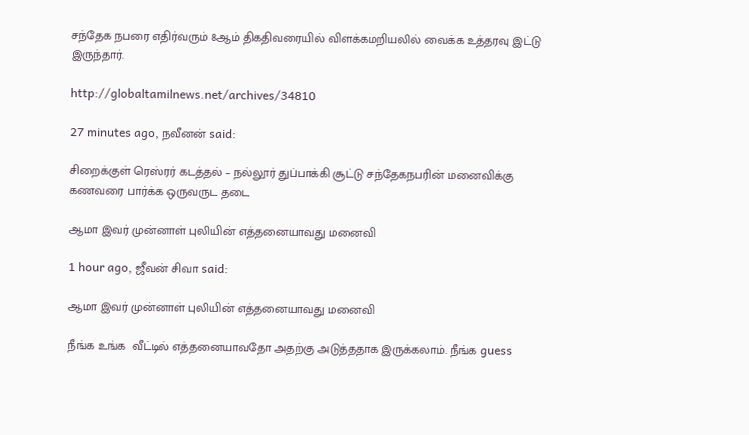சந்தேக நபரை எதிர்வரும் 8ஆம் திகதிவரையில் விளக்கமறியலில் வைக்க உத்தரவு இட்டு இருந்தார்.

http://globaltamilnews.net/archives/34810

27 minutes ago, நவீனன் said:

சிறைக்குள் ரெஸ்ரர் கடத்தல் – நல்லூர் துப்பாக்கி சூட்டு சந்தேகநபரின் மனைவிக்கு கணவரை பார்க்க ஒருவருட தடை

ஆமா இவர் முன்னாள் புலியின் எத்தனையாவது மனைவி

1 hour ago, ஜீவன் சிவா said:

ஆமா இவர் முன்னாள் புலியின் எத்தனையாவது மனைவி

நீங்க உங்க  வீட்டில் எத்தனையாவதோ அதற்கு அடுத்ததாக இருக்கலாம். நீங்க guess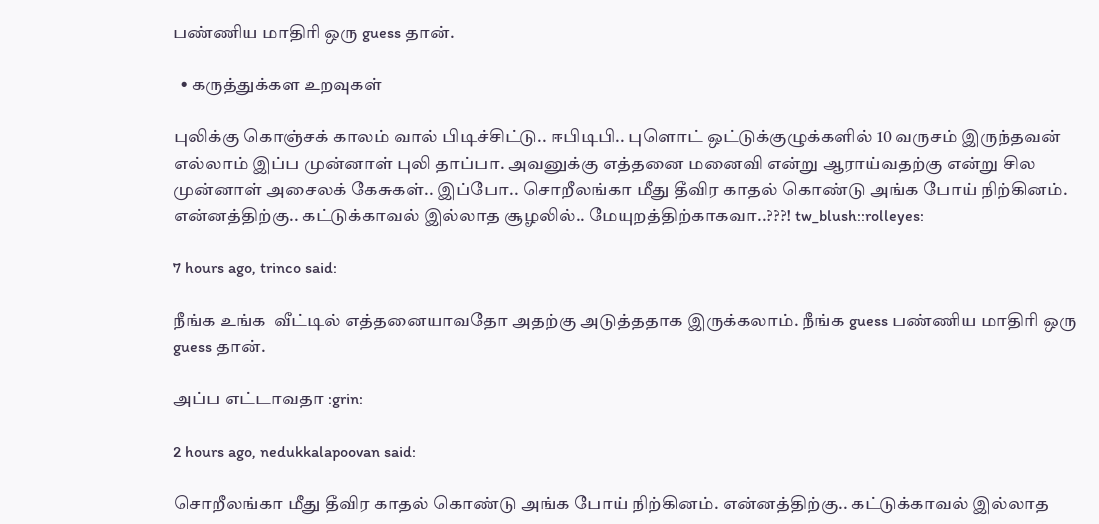பண்ணிய மாதிரி ஒரு guess தான்.

  • கருத்துக்கள உறவுகள்

புலிக்கு கொஞ்சக் காலம் வால் பிடிச்சிட்டு.. ஈபிடிபி.. புளொட் ஒட்டுக்குழுக்களில் 10 வருசம் இருந்தவன் எல்லாம் இப்ப முன்னாள் புலி தாப்பா. அவனுக்கு எத்தனை மனைவி என்று ஆராய்வதற்கு என்று சில முன்னாள் அசைலக் கேசுகள்.. இப்போ.. சொறீலங்கா மீது தீவிர காதல் கொண்டு அங்க போய் நிற்கினம். என்னத்திற்கு.. கட்டுக்காவல் இல்லாத சூழலில்.. மேயுறத்திற்காகவா..???! tw_blush::rolleyes:

7 hours ago, trinco said:

நீங்க உங்க  வீட்டில் எத்தனையாவதோ அதற்கு அடுத்ததாக இருக்கலாம். நீங்க guess பண்ணிய மாதிரி ஒரு guess தான்.

அப்ப எட்டாவதா :grin:

2 hours ago, nedukkalapoovan said:

சொறீலங்கா மீது தீவிர காதல் கொண்டு அங்க போய் நிற்கினம். என்னத்திற்கு.. கட்டுக்காவல் இல்லாத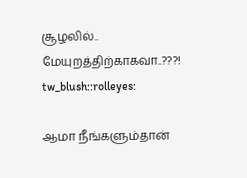சூழலில்.. மேயுறத்திற்காகவா..???! tw_blush::rolleyes:

ஆமா நீங்களும்தான்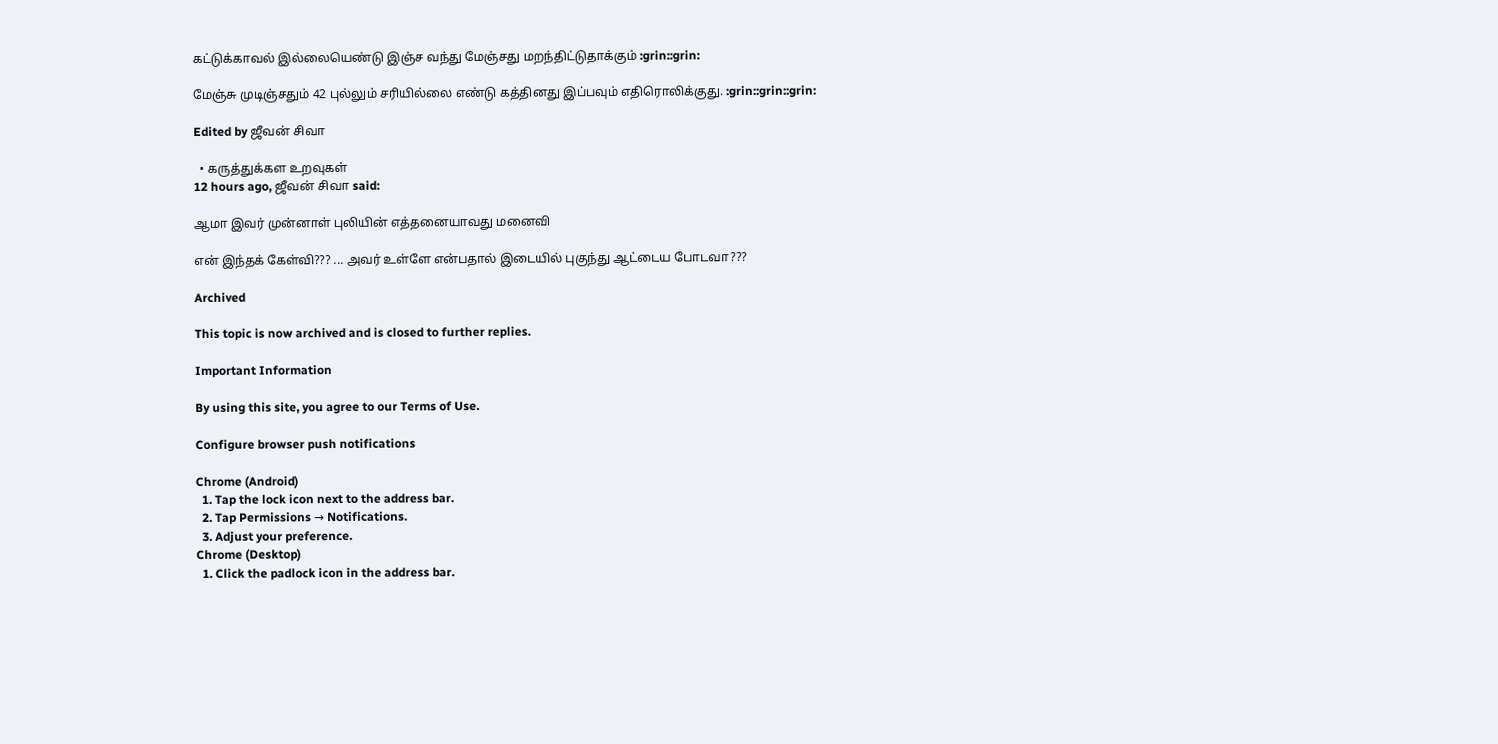கட்டுக்காவல் இல்லையெண்டு இஞ்ச வந்து மேஞ்சது மறந்திட்டுதாக்கும் :grin::grin:

மேஞ்சு முடிஞ்சதும் 42 புல்லும் சரியில்லை எண்டு கத்தினது இப்பவும் எதிரொலிக்குது. :grin::grin::grin:

Edited by ஜீவன் சிவா

  • கருத்துக்கள உறவுகள்
12 hours ago, ஜீவன் சிவா said:

ஆமா இவர் முன்னாள் புலியின் எத்தனையாவது மனைவி

என் இந்தக் கேள்வி??? ... அவர் உள்ளே என்பதால் இடையில் புகுந்து ஆட்டைய போடவா???

Archived

This topic is now archived and is closed to further replies.

Important Information

By using this site, you agree to our Terms of Use.

Configure browser push notifications

Chrome (Android)
  1. Tap the lock icon next to the address bar.
  2. Tap Permissions → Notifications.
  3. Adjust your preference.
Chrome (Desktop)
  1. Click the padlock icon in the address bar.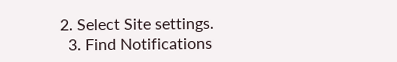2. Select Site settings.
  3. Find Notifications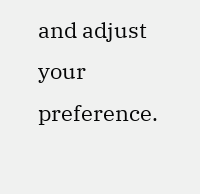and adjust your preference.